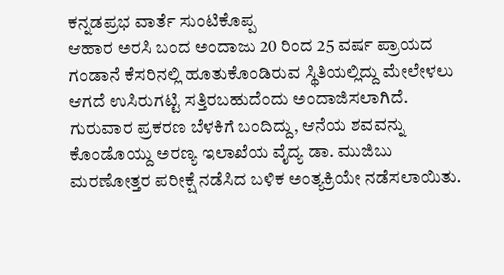ಕನ್ನಡಪ್ರಭ ವಾರ್ತೆ ಸುಂಟಿಕೊಪ್ಪ
ಆಹಾರ ಅರಸಿ ಬಂದ ಅಂದಾಜು 20 ರಿಂದ 25 ವರ್ಷ ಪ್ರಾಯದ ಗಂಡಾನೆ ಕೆಸರಿನಲ್ಲಿ ಹೂತುಕೊಂಡಿರುವ ಸ್ಥಿತಿಯಲ್ಲಿದ್ದು ಮೇಲೇಳಲು ಆಗದೆ ಉಸಿರುಗಟ್ಟಿ ಸತ್ತಿರಬಹುದೆಂದು ಅಂದಾಜಿಸಲಾಗಿದೆ. ಗುರುವಾರ ಪ್ರಕರಣ ಬೆಳಕಿಗೆ ಬಂದಿದ್ದು, ಆನೆಯ ಶವವನ್ನು ಕೊಂಡೊಯ್ದು ಅರಣ್ಯ ಇಲಾಖೆಯ ವೈದ್ಯ ಡಾ. ಮುಜಿಬು ಮರಣೋತ್ತರ ಪರೀಕ್ಷೆ ನಡೆಸಿದ ಬಳಿಕ ಅಂತ್ಯಕ್ರಿಯೇ ನಡೆಸಲಾಯಿತು.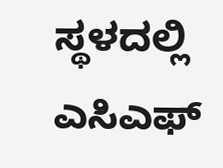ಸ್ಥಳದಲ್ಲಿ ಎಸಿಎಫ್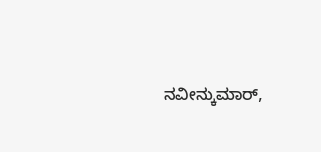ನವೀನ್ಕುಮಾರ್,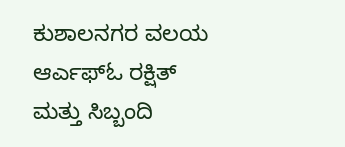ಕುಶಾಲನಗರ ವಲಯ ಆರ್ಎಫ್ಓ ರಕ್ಷಿತ್ ಮತ್ತು ಸಿಬ್ಬಂದಿ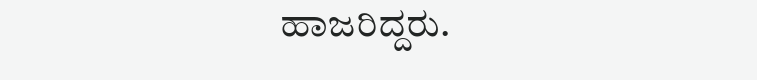ಹಾಜರಿದ್ದರು.